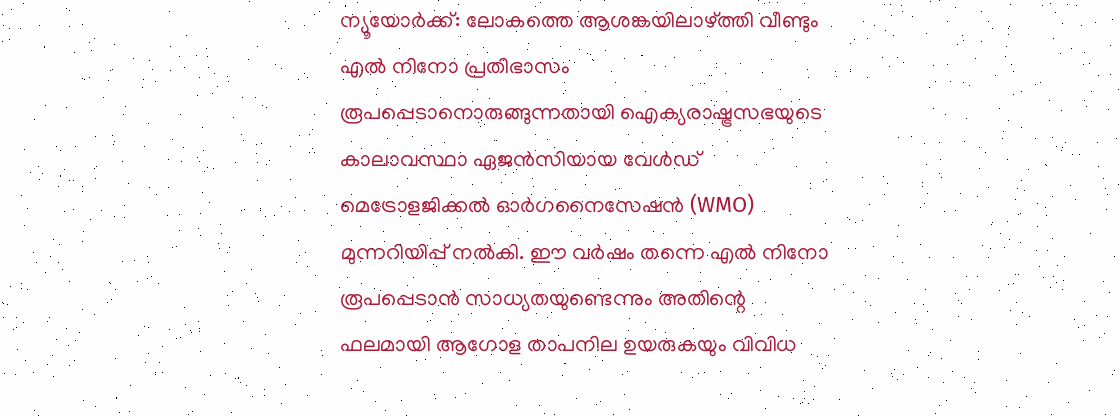ന്യൂയോർക്ക്: ലോകത്തെ ആശങ്കയിലാഴ്ത്തി വീണ്ടും എൽ നിനോ പ്രതിഭാസം രൂപപ്പെടാനൊരുങ്ങുന്നതായി ഐക്യരാഷ്ട്രസഭയുടെ കാലാവസ്ഥാ ഏജൻസിയായ വേൾഡ് മെട്രോളജിക്കൽ ഓർഗനൈസേഷൻ (WMO) മുന്നറിയിപ്പ് നൽകി. ഈ വർഷം തന്നെ എൽ നിനോ രൂപപ്പെടാൻ സാധ്യതയുണ്ടെന്നും അതിന്റെ ഫലമായി ആഗോള താപനില ഉയരുകയും വിവിധ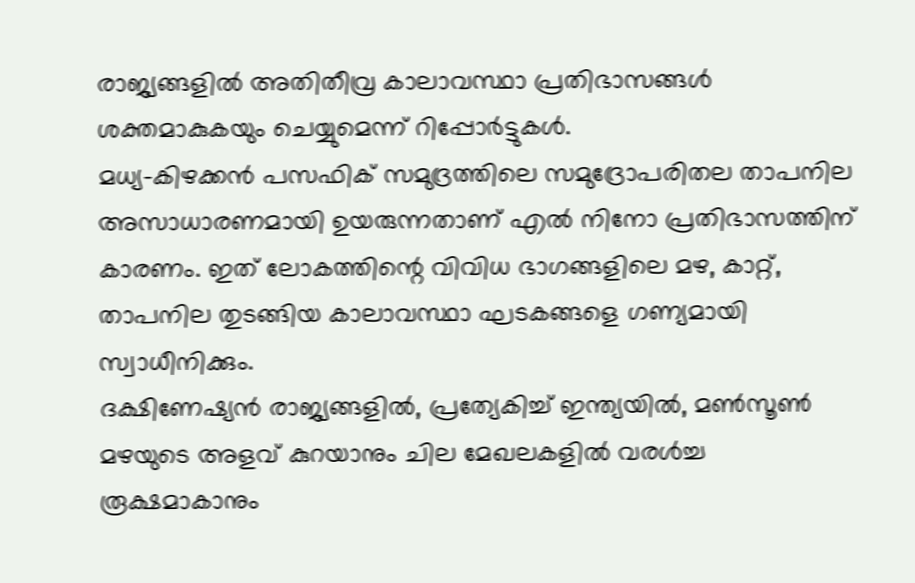രാജ്യങ്ങളിൽ അതിതീവ്ര കാലാവസ്ഥാ പ്രതിഭാസങ്ങൾ ശക്തമാകുകയും ചെയ്യുമെന്ന് റിപ്പോർട്ടുകൾ.
മധ്യ-കിഴക്കൻ പസഫിക് സമുദ്രത്തിലെ സമുദ്രോപരിതല താപനില അസാധാരണമായി ഉയരുന്നതാണ് എൽ നിനോ പ്രതിഭാസത്തിന് കാരണം. ഇത് ലോകത്തിന്റെ വിവിധ ഭാഗങ്ങളിലെ മഴ, കാറ്റ്, താപനില തുടങ്ങിയ കാലാവസ്ഥാ ഘടകങ്ങളെ ഗണ്യമായി സ്വാധീനിക്കും.
ദക്ഷിണേഷ്യൻ രാജ്യങ്ങളിൽ, പ്രത്യേകിച്ച് ഇന്ത്യയിൽ, മൺസൂൺ മഴയുടെ അളവ് കുറയാനും ചില മേഖലകളിൽ വരൾച്ച രൂക്ഷമാകാനും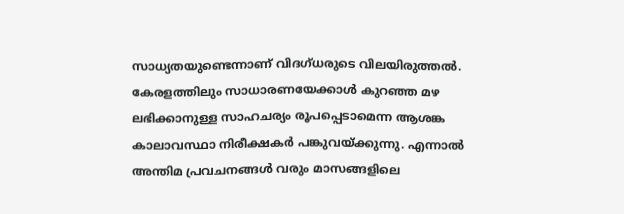സാധ്യതയുണ്ടെന്നാണ് വിദഗ്ധരുടെ വിലയിരുത്തൽ. കേരളത്തിലും സാധാരണയേക്കാൾ കുറഞ്ഞ മഴ ലഭിക്കാനുള്ള സാഹചര്യം രൂപപ്പെടാമെന്ന ആശങ്ക കാലാവസ്ഥാ നിരീക്ഷകർ പങ്കുവയ്ക്കുന്നു. എന്നാൽ അന്തിമ പ്രവചനങ്ങൾ വരും മാസങ്ങളിലെ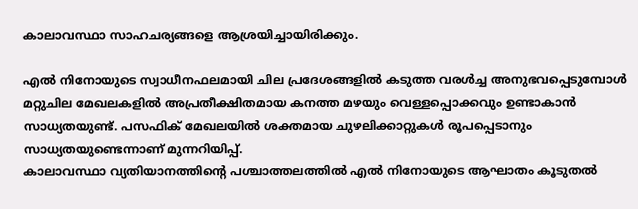കാലാവസ്ഥാ സാഹചര്യങ്ങളെ ആശ്രയിച്ചായിരിക്കും.

എൽ നിനോയുടെ സ്വാധീനഫലമായി ചില പ്രദേശങ്ങളിൽ കടുത്ത വരൾച്ച അനുഭവപ്പെടുമ്പോൾ മറ്റുചില മേഖലകളിൽ അപ്രതീക്ഷിതമായ കനത്ത മഴയും വെള്ളപ്പൊക്കവും ഉണ്ടാകാൻ സാധ്യതയുണ്ട്. പസഫിക് മേഖലയിൽ ശക്തമായ ചുഴലിക്കാറ്റുകൾ രൂപപ്പെടാനും സാധ്യതയുണ്ടെന്നാണ് മുന്നറിയിപ്പ്.
കാലാവസ്ഥാ വ്യതിയാനത്തിന്റെ പശ്ചാത്തലത്തിൽ എൽ നിനോയുടെ ആഘാതം കൂടുതൽ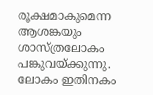രൂക്ഷമാകുമെന്ന ആശങ്കയും ശാസ്ത്രലോകം പങ്കുവയ്ക്കുന്നു. ലോകം ഇതിനകം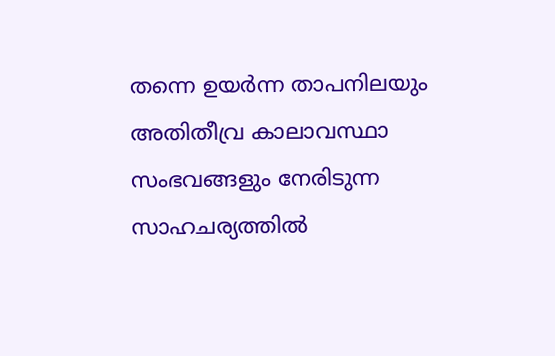തന്നെ ഉയർന്ന താപനിലയും അതിതീവ്ര കാലാവസ്ഥാ സംഭവങ്ങളും നേരിടുന്ന സാഹചര്യത്തിൽ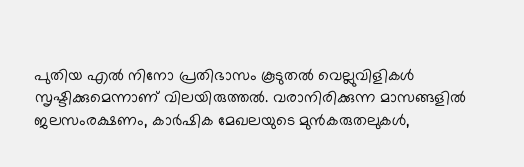പുതിയ എൽ നിനോ പ്രതിഭാസം കൂടുതൽ വെല്ലുവിളികൾ സൃഷ്ടിക്കുമെന്നാണ് വിലയിരുത്തൽ. വരാനിരിക്കുന്ന മാസങ്ങളിൽ ജലസംരക്ഷണം, കാർഷിക മേഖലയുടെ മുൻകരുതലുകൾ,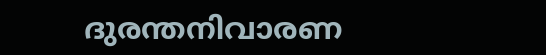ദുരന്തനിവാരണ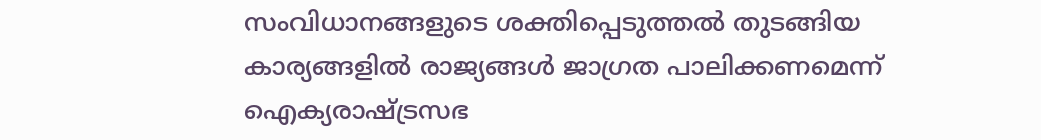സംവിധാനങ്ങളുടെ ശക്തിപ്പെടുത്തൽ തുടങ്ങിയ കാര്യങ്ങളിൽ രാജ്യങ്ങൾ ജാഗ്രത പാലിക്കണമെന്ന് ഐക്യരാഷ്ട്രസഭ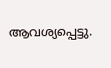ആവശ്യപ്പെട്ടു.